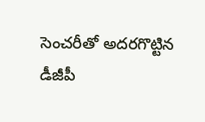సెంచరీతో అదరగొట్టిన డీజీపీ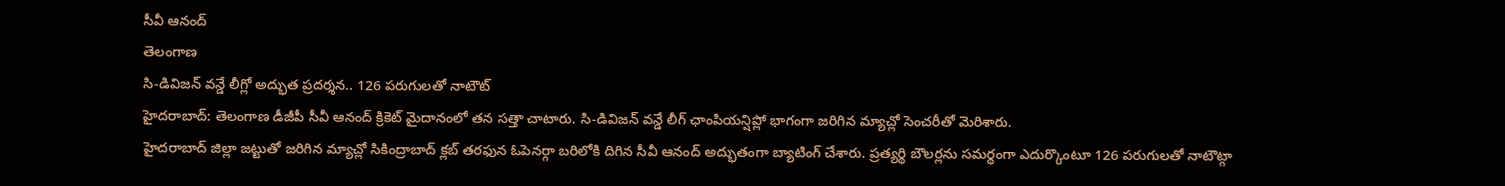సీవీ ఆనంద్
తెలంగాణ
సి-డివిజన్ వన్డే లీగ్లో అద్భుత ప్రదర్శన.. 126 పరుగులతో నాటౌట్
హైదరాబాద్: తెలంగాణ డీజీపీ సీవీ ఆనంద్ క్రికెట్ మైదానంలో తన సత్తా చాటారు. సి-డివిజన్ వన్డే లీగ్ ఛాంపియన్షిప్లో భాగంగా జరిగిన మ్యాచ్లో సెంచరీతో మెరిశారు.
హైదరాబాద్ జిల్లా జట్టుతో జరిగిన మ్యాచ్లో సికింద్రాబాద్ క్లబ్ తరఫున ఓపెనర్గా బరిలోకి దిగిన సీవీ ఆనంద్ అద్భుతంగా బ్యాటింగ్ చేశారు. ప్రత్యర్థి బౌలర్లను సమర్థంగా ఎదుర్కొంటూ 126 పరుగులతో నాటౌట్గా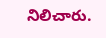నిలిచారు.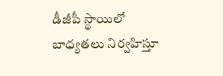డీజీపీ స్థాయిలో బాధ్యతలు నిర్వహిస్తూ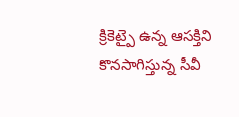క్రికెట్పై ఉన్న ఆసక్తిని కొనసాగిస్తున్న సీవీ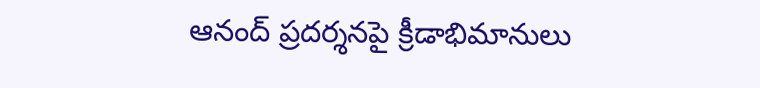ఆనంద్ ప్రదర్శనపై క్రీడాభిమానులు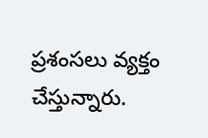ప్రశంసలు వ్యక్తం చేస్తున్నారు.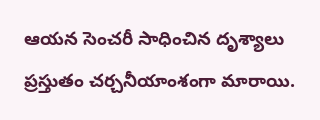ఆయన సెంచరీ సాధించిన దృశ్యాలు ప్రస్తుతం చర్చనీయాంశంగా మారాయి.